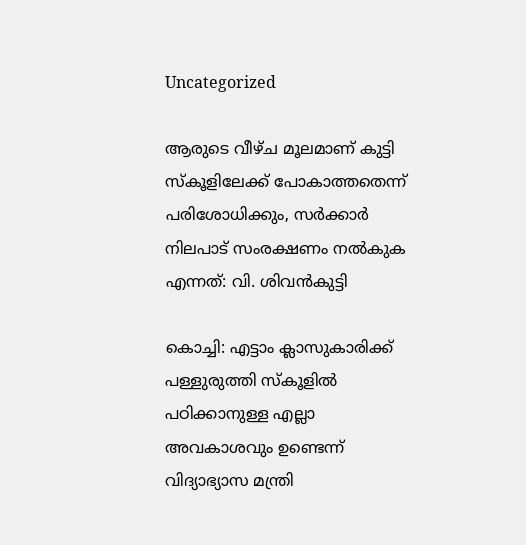Uncategorized

ആരുടെ വീഴ്ച മൂലമാണ് കുട്ടി സ്കൂളിലേക്ക് പോകാത്തതെന്ന് പരിശോധിക്കും, സർക്കാർ നിലപാട് സംരക്ഷണം നൽകുക എന്നത്: വി. ശിവൻകുട്ടി

കൊച്ചി: എട്ടാം ക്ലാസുകാരിക്ക് പള്ളുരുത്തി സ്കൂളിൽ പഠിക്കാനുള്ള എല്ലാ അവകാശവും ഉണ്ടെന്ന് വിദ്യാഭ്യാസ മന്ത്രി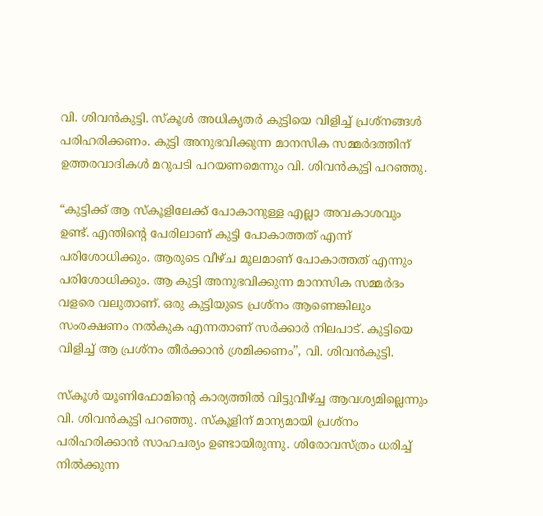വി. ശിവൻകുട്ടി. സ്കൂൾ അധികൃതർ കുട്ടിയെ വിളിച്ച് പ്രശ്നങ്ങൾ പരിഹരിക്കണം. കുട്ടി അനുഭവിക്കുന്ന മാനസിക സമ്മർദത്തിന് ഉത്തരവാദികൾ മറുപടി പറയണമെന്നും വി. ശിവൻകുട്ടി പറഞ്ഞു.

“കുട്ടിക്ക് ആ സ്കൂളിലേക്ക് പോകാനുള്ള എല്ലാ അവകാശവും ഉണ്ട്. എന്തിന്റെ പേരിലാണ് കുട്ടി പോകാത്തത് എന്ന് പരിശോധിക്കും. ആരുടെ വീഴ്ച മൂലമാണ് പോകാത്തത് എന്നും പരിശോധിക്കും. ആ കുട്ടി അനുഭവിക്കുന്ന മാനസിക സമ്മർദം വളരെ വലുതാണ്. ഒരു കുട്ടിയുടെ പ്രശ്നം ആണെങ്കിലും സംരക്ഷണം നൽകുക എന്നതാണ് സർക്കാർ നിലപാട്. കുട്ടിയെ വിളിച്ച് ആ പ്രശ്നം തീർക്കാൻ ശ്രമിക്കണം”, വി. ശിവൻകുട്ടി.

സ്കൂൾ യൂണിഫോമിന്റെ കാര്യത്തിൽ വിട്ടുവീഴ്ച്ച ആവശ്യമില്ലെന്നും വി. ശിവൻകുട്ടി പറഞ്ഞു. സ്കൂളിന് മാന്യമായി പ്രശ്നം പരിഹരിക്കാൻ സാഹചര്യം ഉണ്ടായിരുന്നു. ശിരോവസ്ത്രം ധരിച്ച് നിൽക്കുന്ന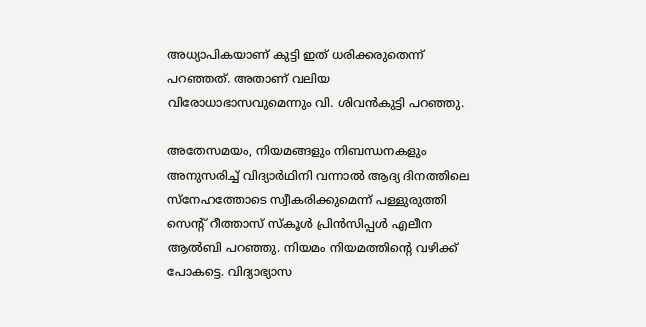അധ്യാപികയാണ് കുട്ടി ഇത് ധരിക്കരുതെന്ന് പറഞ്ഞത്. അതാണ്‌ വലിയ വിരോധാഭാസവുമെന്നും വി. ശിവൻകുട്ടി പറ‍ഞ്ഞു.

അതേസമയം, നിയമങ്ങളും നിബന്ധനകളും അനുസരിച്ച് വിദ്യാർഥിനി വന്നാൽ ആദ്യ ദിനത്തിലെ സ്നേഹത്തോടെ സ്വീകരിക്കുമെന്ന് പള്ളുരുത്തി സെൻ്റ് റീത്താസ് സ്കൂൾ പ്രിൻസിപ്പൾ എലീന ആൽബി പറഞ്ഞു. നിയമം നിയമത്തിൻ്റെ വഴിക്ക് പോകട്ടെ. വിദ്യാഭ്യാസ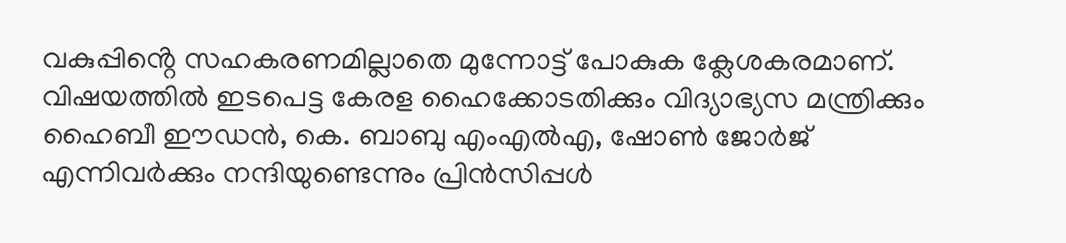വകുപ്പിൻ്റെ സഹകരണമില്ലാതെ മുന്നോട്ട് പോകുക ക്ലേശകരമാണ്. വിഷയത്തിൽ ഇടപെട്ട കേരള ഹൈക്കോടതിക്കും വിദ്യാഭ്യസ മന്ത്രിക്കും ഹൈബീ ഈഡൻ, കെ. ബാബു എംഎൽഎ, ഷോൺ ജോർജ് എന്നിവർക്കും നന്ദിയുണ്ടെന്നും പ്രിൻസിപ്പൾ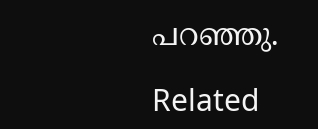പറ‍ഞ്ഞു.

Related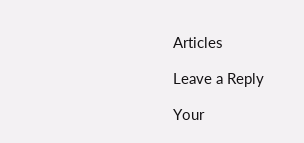Articles

Leave a Reply

Your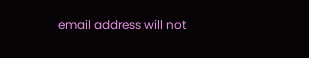email address will not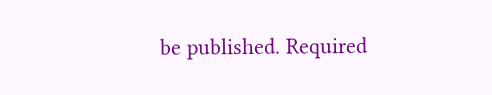be published. Required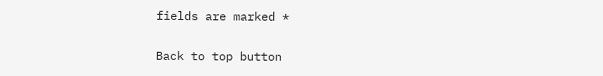fields are marked *

Back to top button